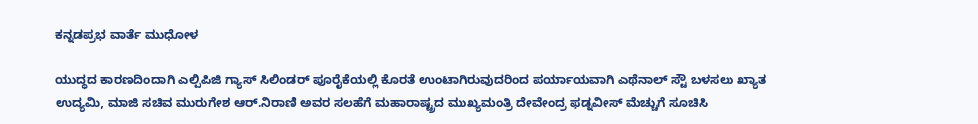ಕನ್ನಡಪ್ರಭ ವಾರ್ತೆ ಮುಧೋಳ

ಯುದ್ಧದ ಕಾರಣದಿಂದಾಗಿ ಎಲ್ಪಿಪಿಜಿ ಗ್ಯಾಸ್ ಸಿಲಿಂಡರ್ ಪೂರೈಕೆಯಲ್ಲಿ ಕೊರತೆ ಉಂಟಾಗಿರುವುದರಿಂದ ಪರ್ಯಾಯವಾಗಿ ಎಥೆನಾಲ್ ಸ್ಟೌ ಬಳಸಲು ಖ್ಯಾತ ಉದ್ಯಮಿ, ಮಾಜಿ ಸಚಿವ ಮುರುಗೇಶ ಆರ್.ನಿರಾಣಿ ಅವರ ಸಲಹೆಗೆ ಮಹಾರಾಷ್ಟ್ರದ ಮುಖ್ಯಮಂತ್ರಿ ದೇವೇಂದ್ರ ಫಡ್ನವೀಸ್ ಮೆಚ್ಚುಗೆ ಸೂಚಿಸಿ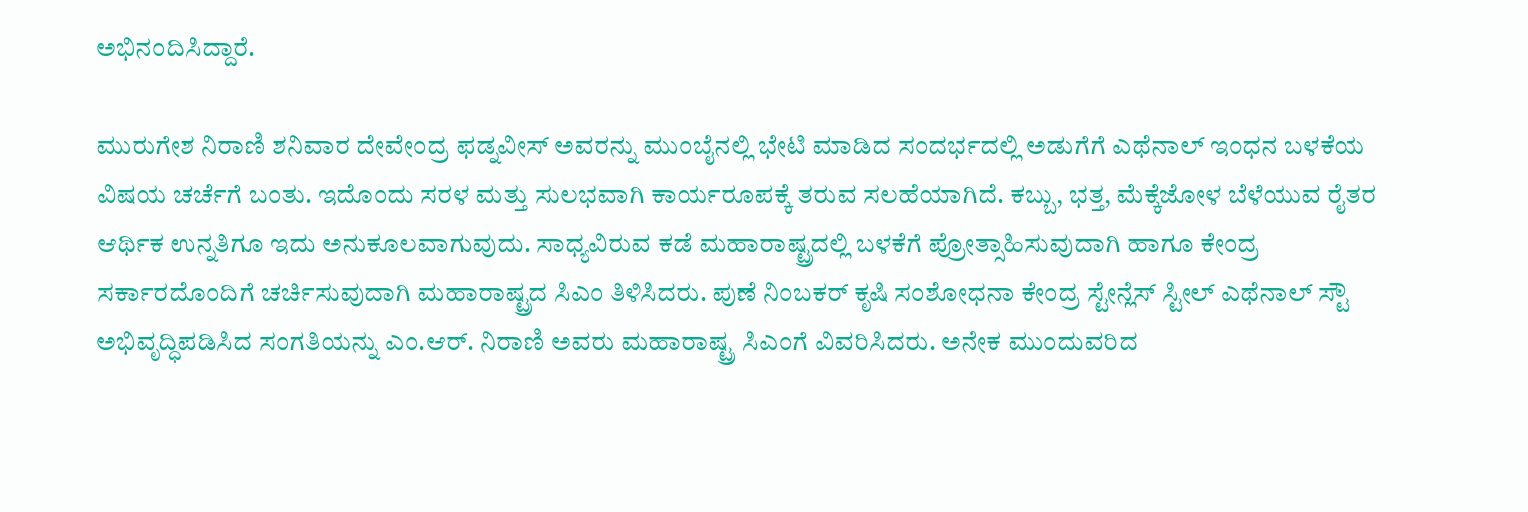ಅಭಿನಂದಿಸಿದ್ದಾರೆ.

ಮುರುಗೇಶ ನಿರಾಣಿ ಶನಿವಾರ ದೇವೇಂದ್ರ ಫಡ್ನವೀಸ್ ಅವರನ್ನು ಮುಂಬೈನಲ್ಲಿ ಭೇಟಿ ಮಾಡಿದ ಸಂದರ್ಭದಲ್ಲಿ ಅಡುಗೆಗೆ ಎಥೆನಾಲ್ ಇಂಧನ ಬಳಕೆಯ ವಿಷಯ ಚರ್ಚೆಗೆ ಬಂತು. ಇದೊಂದು ಸರಳ ಮತ್ತು ಸುಲಭವಾಗಿ ಕಾರ್ಯರೂಪಕ್ಕೆ ತರುವ ಸಲಹೆಯಾಗಿದೆ. ಕಬ್ಬು, ಭತ್ತ, ಮೆಕ್ಕೆಜೋಳ ಬೆಳೆಯುವ ರೈತರ ಆರ್ಥಿಕ ಉನ್ನತಿಗೂ ಇದು ಅನುಕೂಲವಾಗುವುದು. ಸಾಧ್ಯವಿರುವ ಕಡೆ ಮಹಾರಾಷ್ಟ್ರದಲ್ಲಿ ಬಳಕೆಗೆ ಪ್ರೋತ್ಸಾಹಿಸುವುದಾಗಿ ಹಾಗೂ ಕೇಂದ್ರ ಸರ್ಕಾರದೊಂದಿಗೆ ಚರ್ಚಿಸುವುದಾಗಿ ಮಹಾರಾಷ್ಟ್ರದ ಸಿಎಂ ತಿಳಿಸಿದರು. ಪುಣೆ ನಿಂಬಕರ್ ಕೃಷಿ ಸಂಶೋಧನಾ ಕೇಂದ್ರ ಸ್ಟೇನ್ಲೆಸ್ ಸ್ಟೀಲ್ ಎಥೆನಾಲ್ ಸ್ಟೌ ಅಭಿವೃದ್ಧಿಪಡಿಸಿದ ಸಂಗತಿಯನ್ನು ಎಂ.ಆರ್. ನಿರಾಣಿ ಅವರು ಮಹಾರಾಷ್ಟ್ರ ಸಿಎಂಗೆ ವಿವರಿಸಿದರು. ಅನೇಕ ಮುಂದುವರಿದ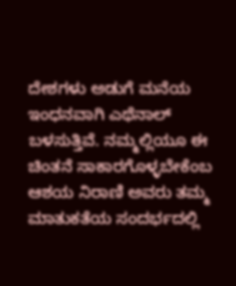ದೇಶಗಳು ಅಡುಗೆ ಮನೆಯ ಇಂಧನವಾಗಿ ಎಥೆನಾಲ್ ಬಳಸುತ್ತಿವೆ. ನಮ್ಮಲ್ಲಿಯೂ ಈ ಚಿಂತನೆ ಸಾಕಾರಗೊಳ್ಳಬೇಕೆಂಬ ಆಶಯ ನಿರಾಣಿ ಅವರು ತಮ್ಮ ಮಾತುಕತೆಯ ಸಂದರ್ಭದಲ್ಲಿ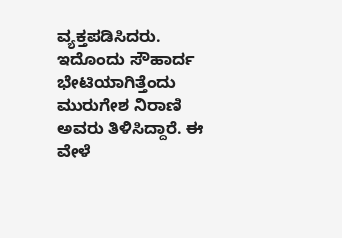ವ್ಯಕ್ತಪಡಿಸಿದರು. ಇದೊಂದು ಸೌಹಾರ್ದ ಭೇಟಿಯಾಗಿತ್ತೆಂದು ಮುರುಗೇಶ ನಿರಾಣಿ ಅವರು ತಿಳಿಸಿದ್ದಾರೆ. ಈ ವೇಳೆ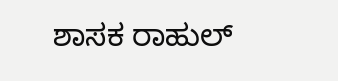ಶಾಸಕ ರಾಹುಲ್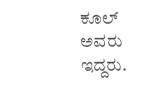ಕೂಲ್ ಅವರು ಇದ್ದರು.